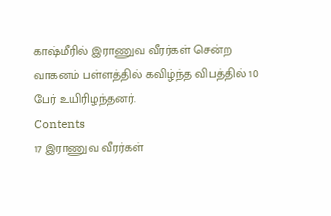காஷ்மீரில் இராணுவ வீரர்கள் சென்ற வாகனம் பள்ளத்தில் கவிழ்ந்த விபத்தில் 10 பேர் உயிரிழந்தனர்.
Contents
17 இராணுவ வீரர்கள்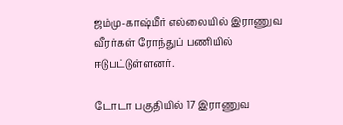ஜம்மு-காஷ்மீர் எல்லையில் இராணுவ வீரர்கள் ரோந்துப் பணியில் ஈடுபட்டுள்ளனர்.

டோடா பகுதியில் 17 இராணுவ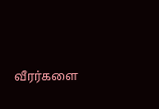வீரர்களை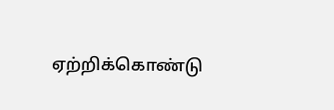ஏற்றிக்கொண்டு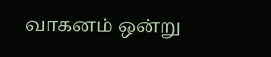வாகனம் ஒன்று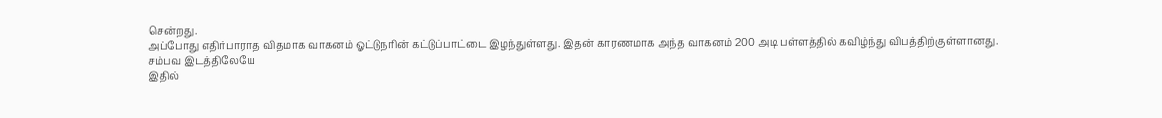சென்றது.
அப்போது எதிர்பாராத விதமாக வாகனம் ஓட்டுநரின் கட்டுப்பாட்டை இழந்துள்ளது. இதன் காரணமாக அந்த வாகனம் 200 அடி பள்ளத்தில் கவிழ்ந்து விபத்திற்குள்ளானது.
சம்பவ இடத்திலேயே
இதில்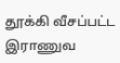தூக்கி வீசப்பட்ட இராணுவ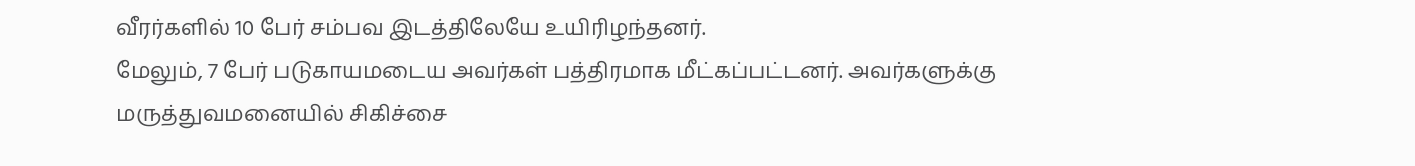வீரர்களில் 10 பேர் சம்பவ இடத்திலேயே உயிரிழந்தனர்.
மேலும், 7 பேர் படுகாயமடைய அவர்கள் பத்திரமாக மீட்கப்பட்டனர். அவர்களுக்கு மருத்துவமனையில் சிகிச்சை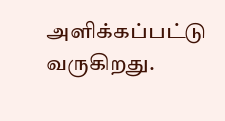அளிக்கப்பட்டு வருகிறது.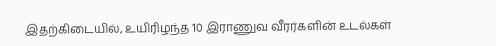இதற்கிடையில், உயிரிழந்த 10 இராணுவ வீரர்களின் உடல்கள்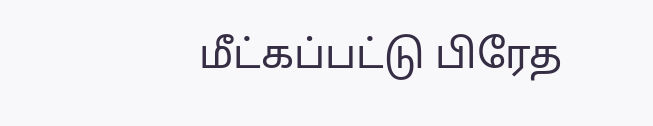மீட்கப்பட்டு பிரேத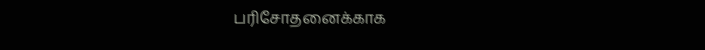பரிசோதனைக்காக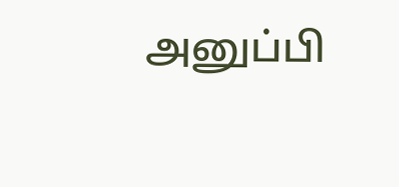அனுப்பி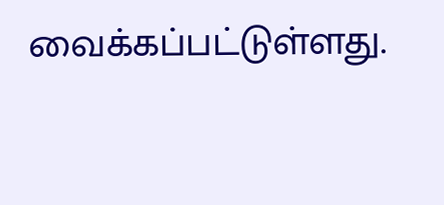வைக்கப்பட்டுள்ளது.